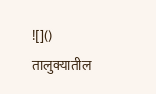![]()
तालुक्यातील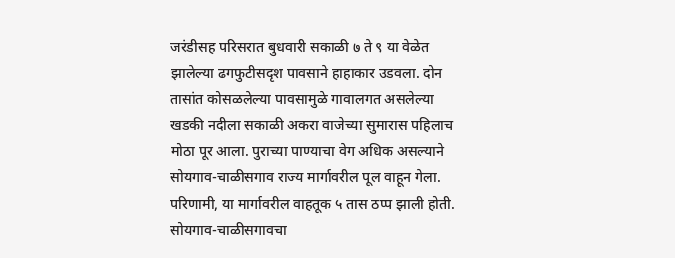जरंडीसह परिसरात बुधवारी सकाळी ७ ते ९ या वेळेत झालेल्या ढगफुटीसदृश पावसाने हाहाकार उडवला. दोन तासांत कोसळलेल्या पावसामुळे गावालगत असलेल्या खडकी नदीला सकाळी अकरा वाजेच्या सुमारास पहिलाच मोठा पूर आला. पुराच्या पाण्याचा वेग अधिक असल्याने सोयगाव-चाळीसगाव राज्य मार्गावरील पूल वाहून गेला. परिणामी, या मार्गावरील वाहतूक ५ तास ठप्प झाली होती. सोयगाव-चाळीसगावचा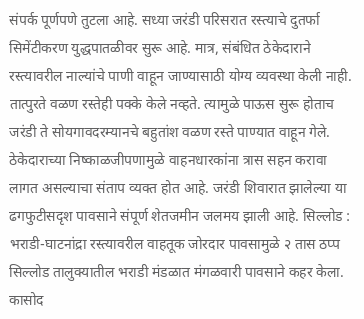संपर्क पूर्णपणे तुटला आहे. सध्या जरंडी परिसरात रस्त्याचे दुतर्फा सिमेंटीकरण युद्धपातळीवर सुरू आहे. मात्र, संबंधित ठेकेदाराने रस्त्यावरील नाल्यांचे पाणी वाहून जाण्यासाठी योग्य व्यवस्था केली नाही. तात्पुरते वळण रस्तेही पक्के केले नव्हते. त्यामुळे पाऊस सुरू होताच जरंडी ते सोयगावदरम्यानचे बहुतांश वळण रस्ते पाण्यात वाहून गेले. ठेकेदाराच्या निष्काळजीपणामुळे वाहनधारकांना त्रास सहन करावा लागत असल्याचा संताप व्यक्त होत आहे. जरंडी शिवारात झालेल्या या ढगफुटीसदृश पावसाने संपूर्ण शेतजमीन जलमय झाली आहे. सिल्लोड : भराडी-घाटनांद्रा रस्त्यावरील वाहतूक जोरदार पावसामुळे २ तास ठप्प सिल्लोड तालुक्यातील भराडी मंडळात मंगळवारी पावसाने कहर केला. कासोद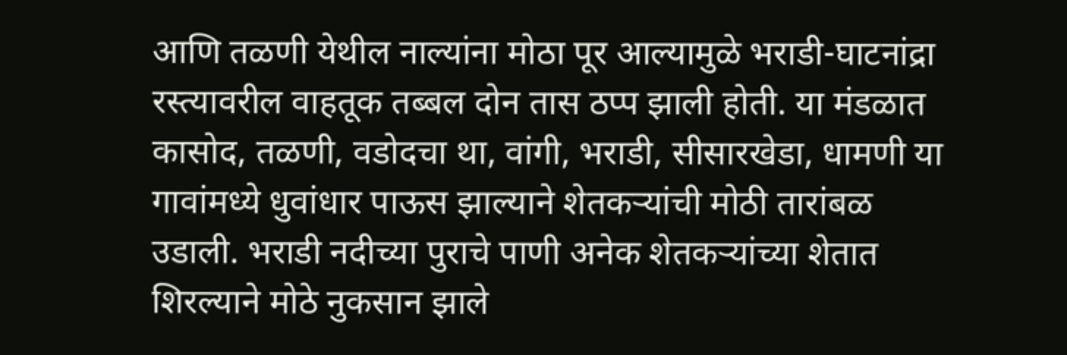आणि तळणी येथील नाल्यांना मोठा पूर आल्यामुळे भराडी-घाटनांद्रा रस्त्यावरील वाहतूक तब्बल दोन तास ठप्प झाली होती. या मंडळात कासोद, तळणी, वडोदचा था, वांगी, भराडी, सीसारखेडा, धामणी या गावांमध्ये धुवांधार पाऊस झाल्याने शेतकऱ्यांची मोठी तारांबळ उडाली. भराडी नदीच्या पुराचे पाणी अनेक शेतकऱ्यांच्या शेतात शिरल्याने मोठे नुकसान झाले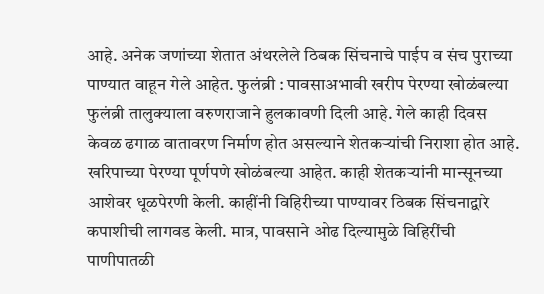आहे. अनेक जणांच्या शेतात अंथरलेले ठिबक सिंचनाचे पाईप व संच पुराच्या पाण्यात वाहून गेले आहेत. फुलंब्री : पावसाअभावी खरीप पेरण्या खोळंबल्या फुलंब्री तालुक्याला वरुणराजाने हुलकावणी दिली आहे. गेले काही दिवस केवळ ढगाळ वातावरण निर्माण होत असल्याने शेतकऱ्यांची निराशा होत आहे. खरिपाच्या पेरण्या पूर्णपणे खोळंबल्या आहेत. काही शेतकऱ्यांनी मान्सूनच्या आशेवर धूळपेरणी केली. काहींनी विहिरीच्या पाण्यावर ठिबक सिंचनाद्वारे कपाशीची लागवड केली. मात्र, पावसाने ओढ दिल्यामुळे विहिरींची पाणीपातळी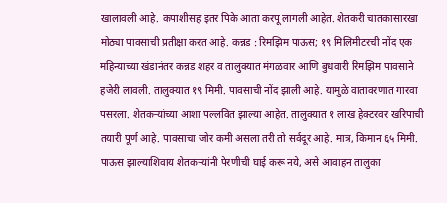खालावली आहे. कपाशीसह इतर पिके आता करपू लागली आहेत. शेतकरी चातकासारखा मोठ्या पावसाची प्रतीक्षा करत आहे. कन्नड : रिमझिम पाऊस; १९ मिलिमीटरची नोंद एक महिन्याच्या खंडानंतर कन्नड शहर व तालुक्यात मंगळवार आणि बुधवारी रिमझिम पावसाने हजेरी लावली. तालुक्यात १९ मिमी. पावसाची नोंद झाली आहे. यामुळे वातावरणात गारवा पसरला. शेतकऱ्यांच्या आशा पल्लवित झाल्या आहेत. तालुक्यात १ लाख हेक्टरवर खरिपाची तयारी पूर्ण आहे. पावसाचा जोर कमी असला तरी तो सर्वदूर आहे. मात्र, किमान ६५ मिमी. पाऊस झाल्याशिवाय शेतकऱ्यांनी पेरणीची घाई करू नये, असे आवाहन तालुका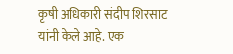कृषी अधिकारी संदीप शिरसाट यांनी केले आहे. एक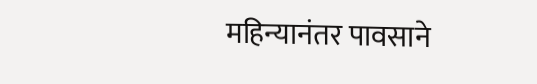महिन्यानंतर पावसाने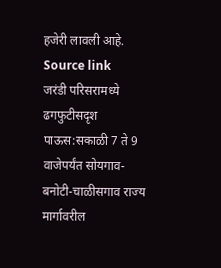हजेरी लावली आहे.
Source link
जरंडी परिसरामध्ये ढगफुटीसदृश पाऊस:सकाळी 7 ते 9 वाजेपर्यंत सोयगाव-बनोटी-चाळीसगाव राज्य मार्गावरील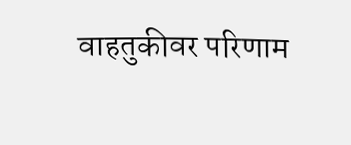वाहतुकीवर परिणाम